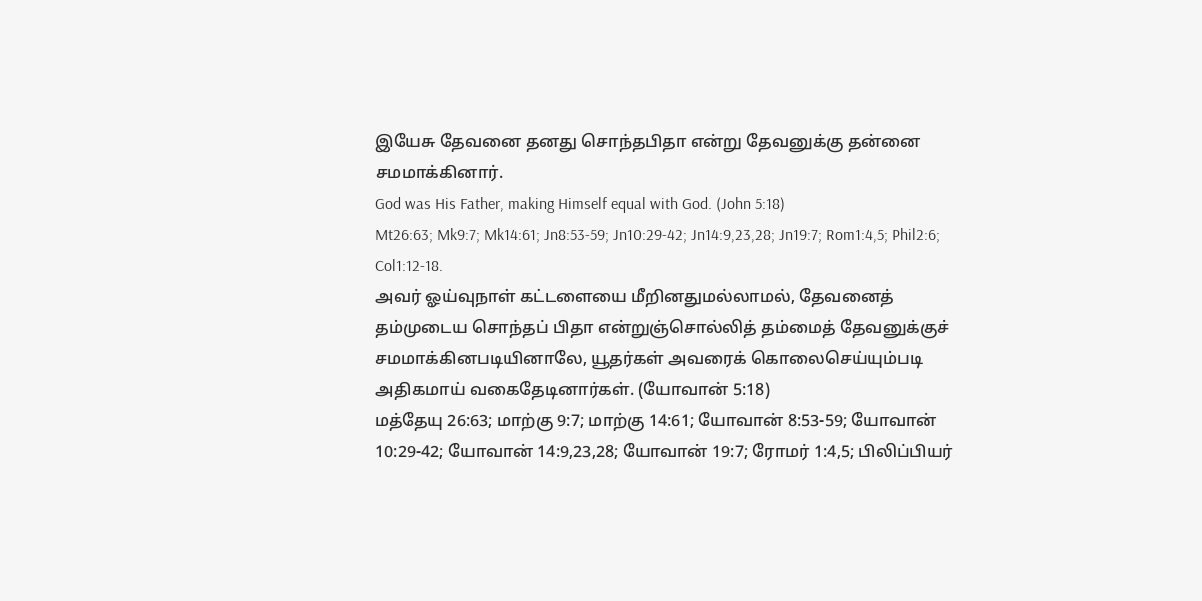இயேசு தேவனை தனது சொந்தபிதா என்று தேவனுக்கு தன்னை சமமாக்கினார்.
God was His Father, making Himself equal with God. (John 5:18)
Mt26:63; Mk9:7; Mk14:61; Jn8:53-59; Jn10:29-42; Jn14:9,23,28; Jn19:7; Rom1:4,5; Phil2:6; Col1:12-18.
அவர் ஓய்வுநாள் கட்டளையை மீறினதுமல்லாமல், தேவனைத் தம்முடைய சொந்தப் பிதா என்றுஞ்சொல்லித் தம்மைத் தேவனுக்குச் சமமாக்கினபடியினாலே, யூதர்கள் அவரைக் கொலைசெய்யும்படி அதிகமாய் வகைதேடினார்கள். (யோவான் 5:18)
மத்தேயு 26:63; மாற்கு 9:7; மாற்கு 14:61; யோவான் 8:53-59; யோவான் 10:29-42; யோவான் 14:9,23,28; யோவான் 19:7; ரோமர் 1:4,5; பிலிப்பியர்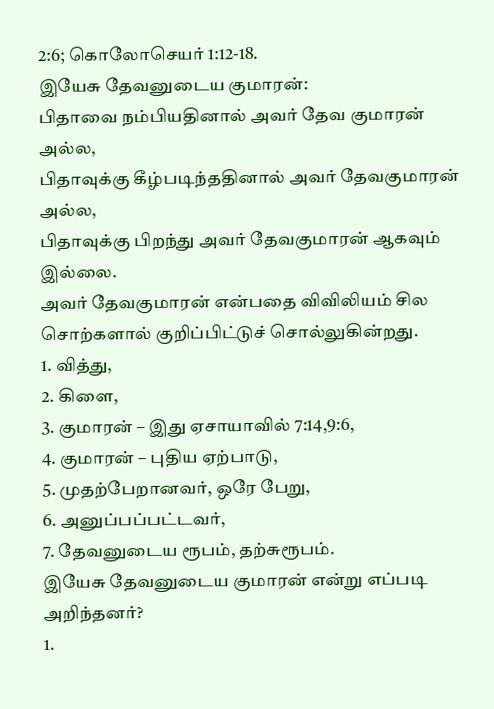2:6; கொலோசெயர் 1:12-18.
இயேசு தேவனுடைய குமாரன்:
பிதாவை நம்பியதினால் அவர் தேவ குமாரன் அல்ல,
பிதாவுக்கு கீழ்படிந்ததினால் அவர் தேவகுமாரன் அல்ல,
பிதாவுக்கு பிறந்து அவர் தேவகுமாரன் ஆகவும் இல்லை.
அவர் தேவகுமாரன் என்பதை விவிலியம் சில சொற்களால் குறிப்பிட்டுச் சொல்லுகின்றது.
1. வித்து,
2. கிளை,
3. குமாரன் – இது ஏசாயாவில் 7:14,9:6,
4. குமாரன் – புதிய ஏற்பாடு,
5. முதற்பேறானவர், ஒரே பேறு,
6. அனுப்பப்பட்டவர்,
7. தேவனுடைய ரூபம், தற்சுரூபம்.
இயேசு தேவனுடைய குமாரன் என்று எப்படி அறிந்தனர்?
1.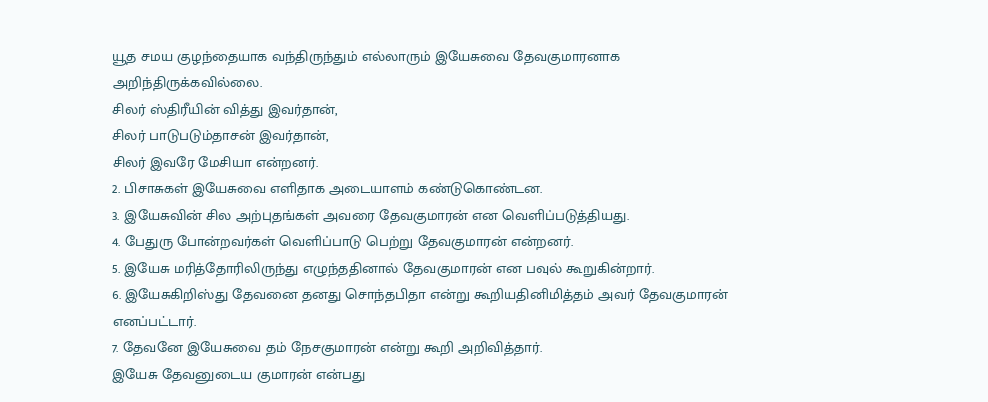யூத சமய குழந்தையாக வந்திருந்தும் எல்லாரும் இயேசுவை தேவகுமாரனாக அறிந்திருக்கவில்லை.
சிலர் ஸ்திரீயின் வித்து இவர்தான்,
சிலர் பாடுபடும்தாசன் இவர்தான்,
சிலர் இவரே மேசியா என்றனர்.
2. பிசாசுகள் இயேசுவை எளிதாக அடையாளம் கண்டுகொண்டன.
3. இயேசுவின் சில அற்புதங்கள் அவரை தேவகுமாரன் என வெளிப்படுத்தியது.
4. பேதுரு போன்றவர்கள் வெளிப்பாடு பெற்று தேவகுமாரன் என்றனர்.
5. இயேசு மரித்தோரிலிருந்து எழுந்ததினால் தேவகுமாரன் என பவுல் கூறுகின்றார்.
6. இயேசுகிறிஸ்து தேவனை தனது சொந்தபிதா என்று கூறியதினிமித்தம் அவர் தேவகுமாரன் எனப்பட்டார்.
7. தேவனே இயேசுவை தம் நேசகுமாரன் என்று கூறி அறிவித்தார்.
இயேசு தேவனுடைய குமாரன் என்பது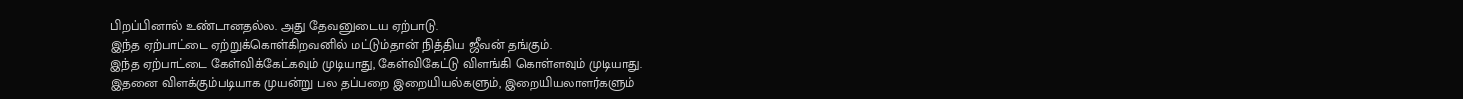பிறப்பினால் உண்டானதல்ல. அது தேவனுடைய ஏற்பாடு.
இந்த ஏற்பாட்டை ஏற்றுக்கொள்கிறவனில் மட்டும்தான் நித்திய ஜீவன் தங்கும்.
இந்த ஏற்பாட்டை கேள்விக்கேட்கவும் முடியாது, கேள்விகேட்டு விளங்கி கொள்ளவும் முடியாது.
இதனை விளக்கும்படியாக முயன்று பல தப்பறை இறையியல்களும், இறையியலாளர்களும்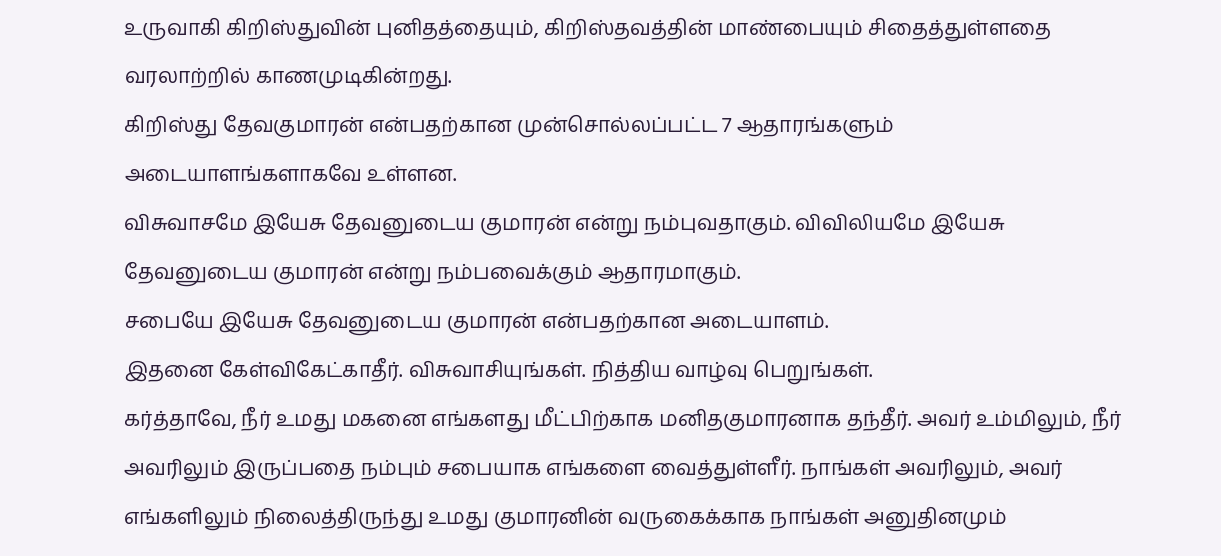உருவாகி கிறிஸ்துவின் புனிதத்தையும், கிறிஸ்தவத்தின் மாண்பையும் சிதைத்துள்ளதை வரலாற்றில் காணமுடிகின்றது.
கிறிஸ்து தேவகுமாரன் என்பதற்கான முன்சொல்லப்பட்ட 7 ஆதாரங்களும் அடையாளங்களாகவே உள்ளன.
விசுவாசமே இயேசு தேவனுடைய குமாரன் என்று நம்புவதாகும். விவிலியமே இயேசு தேவனுடைய குமாரன் என்று நம்பவைக்கும் ஆதாரமாகும்.
சபையே இயேசு தேவனுடைய குமாரன் என்பதற்கான அடையாளம்.
இதனை கேள்விகேட்காதீர். விசுவாசியுங்கள். நித்திய வாழ்வு பெறுங்கள்.
கர்த்தாவே, நீர் உமது மகனை எங்களது மீட்பிற்காக மனிதகுமாரனாக தந்தீர். அவர் உம்மிலும், நீர் அவரிலும் இருப்பதை நம்பும் சபையாக எங்களை வைத்துள்ளீர். நாங்கள் அவரிலும், அவர் எங்களிலும் நிலைத்திருந்து உமது குமாரனின் வருகைக்காக நாங்கள் அனுதினமும்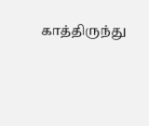காத்திருந்து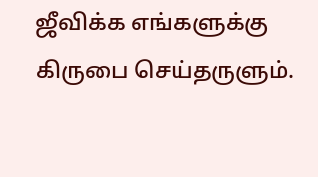ஜீவிக்க எங்களுக்கு கிருபை செய்தருளும்.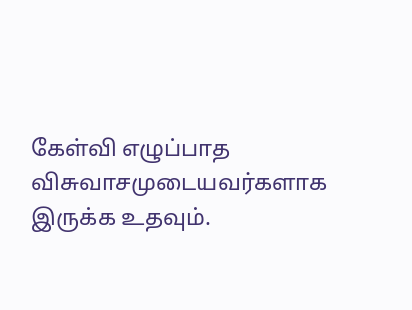கேள்வி எழுப்பாத விசுவாசமுடையவர்களாக இருக்க உதவும்.